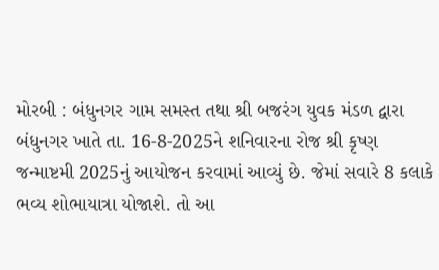મોરબી : બંધુનગર ગામ સમસ્ત તથા શ્રી બજરંગ યુવક મંડળ દ્વારા બંધુનગર ખાતે તા. 16-8-2025ને શનિવારના રોજ શ્રી કૃષ્ણ જન્માષ્ટમી 2025નું આયોજન કરવામાં આવ્યું છે. જેમાં સવારે 8 કલાકે ભવ્ય શોભાયાત્રા યોજાશે. તો આ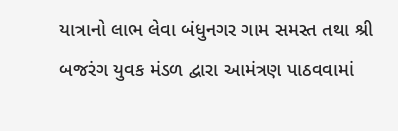યાત્રાનો લાભ લેવા બંધુનગર ગામ સમસ્ત તથા શ્રી બજરંગ યુવક મંડળ દ્વારા આમંત્રણ પાઠવવામાં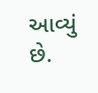આવ્યું છે.